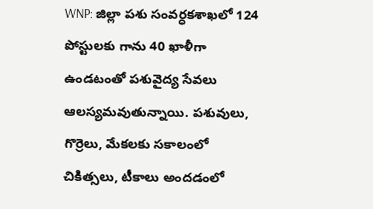WNP: జిల్లా పశు సంవర్ధకశాఖలో 124 పోస్టులకు గాను 40 ఖాళీగా ఉండటంతో పశువైద్య సేవలు ఆలస్యమవుతున్నాయి. పశువులు, గొర్రెలు, మేకలకు సకాలంలో చికిత్సలు, టీకాలు అందడంలో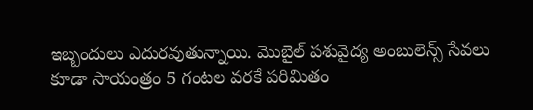ఇబ్బందులు ఎదురవుతున్నాయి. మొబైల్ పశువైద్య అంబులెన్స్ సేవలు కూడా సాయంత్రం 5 గంటల వరకే పరిమితం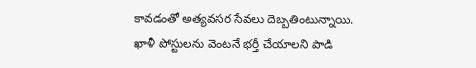కావడంతో అత్యవసర సేవలు దెబ్బతింటున్నాయి. ఖాళీ పోస్టులను వెంటనే భర్తీ చేయాలని పాడి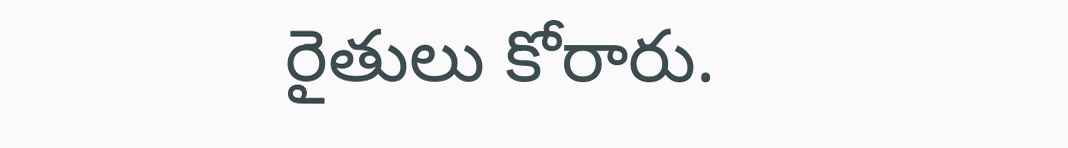రైతులు కోరారు.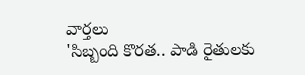వార్తలు
'సిబ్బంది కొరత.. పాడి రైతులకు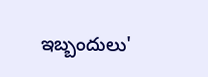ఇబ్బందులు'